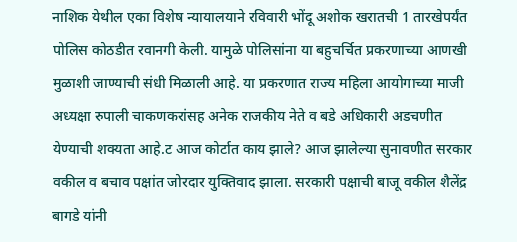नाशिक येथील एका विशेष न्यायालयाने रविवारी भोंदू अशोक खरातची 1 तारखेपर्यंत पोलिस कोठडीत रवानगी केली. यामुळे पोलिसांना या बहुचर्चित प्रकरणाच्या आणखी मुळाशी जाण्याची संधी मिळाली आहे. या प्रकरणात राज्य महिला आयोगाच्या माजी अध्यक्षा रुपाली चाकणकरांसह अनेक राजकीय नेते व बडे अधिकारी अडचणीत येण्याची शक्यता आहे.ट आज कोर्टात काय झाले? आज झालेल्या सुनावणीत सरकार वकील व बचाव पक्षांत जोरदार युक्तिवाद झाला. सरकारी पक्षाची बाजू वकील शैलेंद्र बागडे यांनी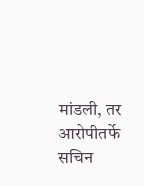मांडली, तर आरोपीतर्फे सचिन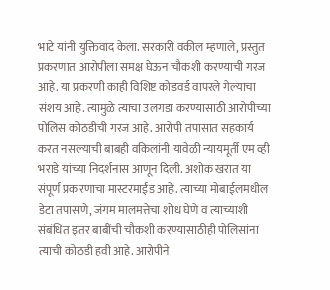भाटे यांनी युक्तिवाद केला. सरकारी वकील म्हणाले, प्रस्तुत प्रकरणात आरोपीला समक्ष घेऊन चौकशी करण्याची गरज आहे. या प्रकरणी काही विशिष्ट कोडवर्ड वापरले गेल्याचा संशय आहे. त्यामुळे त्याचा उलगडा करण्यासाठी आरोपीच्या पोलिस कोठडीची गरज आहे. आरोपी तपासात सहकार्य करत नसल्याची बाबही वकिलांनी यावेळी न्यायमूर्ती एम व्ही भराडे यांच्या निदर्शनास आणून दिली. अशोक खरात या संपूर्ण प्रकरणाचा मास्टरमाईंड आहे. त्याच्या मोबाईलमधील डेटा तपासणे, जंगम मालमत्तेचा शोध घेणे व त्याच्याशी संबंधित इतर बाबींची चौकशी करण्यासाठीही पोलिसांना त्याची कोठडी हवी आहे. आरोपीने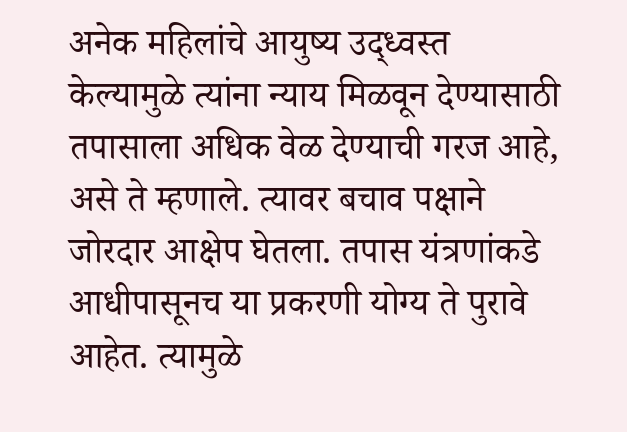अनेक महिलांचे आयुष्य उद्ध्वस्त केल्यामुळे त्यांना न्याय मिळवून देण्यासाठी तपासाला अधिक वेळ देण्याची गरज आहे, असे ते म्हणाले. त्यावर बचाव पक्षाने जोरदार आक्षेप घेतला. तपास यंत्रणांकडे आधीपासूनच या प्रकरणी योग्य ते पुरावे आहेत. त्यामुळे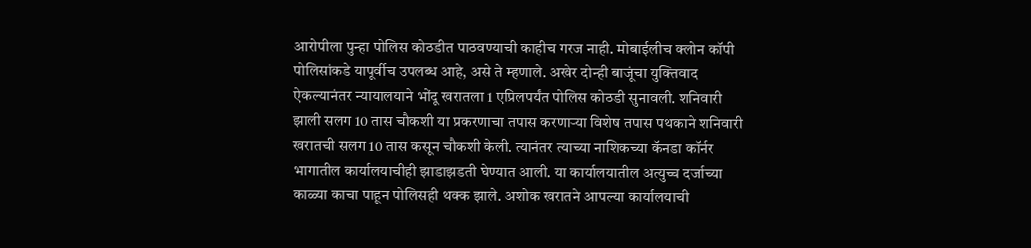आरोपीला पुन्हा पोलिस कोठडीत पाठवण्याची काहीच गरज नाही. मोबाईलीच क्लोन कॉपी पोलिसांकडे यापूर्वीच उपलब्ध आहे, असे ते म्हणाले. अखेर दोन्ही बाजूंचा युक्तिवाद ऐकल्यानंतर न्यायालयाने भोंदू खरातला 1 एप्रिलपर्यंत पोलिस कोठडी सुनावली. शनिवारी झाली सलग 10 तास चौकशी या प्रकरणाचा तपास करणाऱ्या विशेष तपास पथकाने शनिवारी खरातची सलग 10 तास कसून चौकशी केली. त्यानंतर त्याच्या नाशिकच्या कॅनडा कॉर्नर भागातील कार्यालयाचीही झाडाझडती घेण्यात आली. या कार्यालयातील अत्युच्च दर्जाच्या काळ्या काचा पाहून पोलिसही थक्क झाले. अशोक खरातने आपल्या कार्यालयाची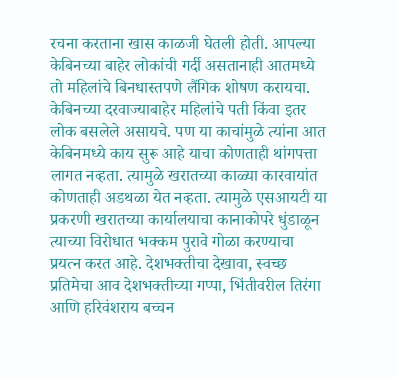रचना करताना खास काळजी घेतली होती. आपल्या केबिनच्या बाहेर लोकांची गर्दी असतानाही आतमध्ये तो महिलांचे बिनधास्तपणे लैंगिक शोषण करायचा. केबिनच्या दरवाज्याबाहेर महिलांचे पती किंवा इतर लोक बसलेले असायचे. पण या काचांमुळे त्यांना आत केबिनमध्ये काय सुरू आहे याचा कोणताही थांगपत्ता लागत नव्हता. त्यामुळे खरातच्या काळ्या कारवायांत कोणताही अडथळा येत नव्हता. त्यामुळे एसआयटी या प्रकरणी खरातच्या कार्यालयाचा कानाकोपरे धुंडाळून त्याच्या विरोधात भक्कम पुरावे गोळा करण्याचा प्रयत्न करत आहे. देशभक्तीचा देखावा, स्वच्छ प्रतिमेचा आव देशभक्तीच्या गप्पा, भिंतीवरील तिरंगा आणि हरिवंशराय बच्चन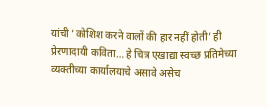यांची ‘कोशिश करने वालों की हार नहीं होती’ ही प्रेरणादायी कविता… हे चित्र एखाद्या स्वच्छ प्रतिमेच्या व्यक्तीच्या कार्यालयाचे असावे असेच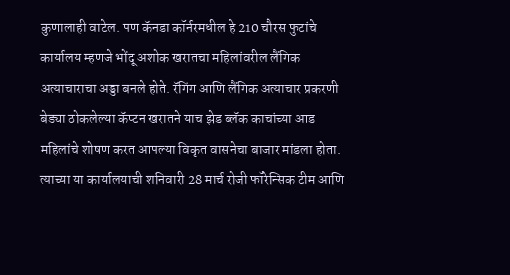कुणालाही वाटेल. पण कॅनडा कॉर्नरमधील हे 210 चौरस फुटांचे कार्यालय म्हणजे भोंदू अशोक खरातचा महिलांवरील लैंगिक अत्याचाराचा अड्डा बनले होते. रॅगिंग आणि लैंगिक अत्याचार प्रकरणी बेड्या ठोकलेल्या कॅप्टन खरातने याच झेड ब्लॅक काचांच्या आड महिलांचे शोषण करत आपल्या विकृत वासनेचा बाजार मांडला होता. त्याच्या या कार्यालयाची शनिवारी 28 मार्च रोजी फॉरेन्सिक टीम आणि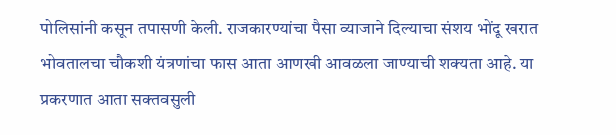पोलिसांनी कसून तपासणी केली. राजकारण्यांचा पैसा व्याजाने दिल्याचा संशय भोंदू खरात भोवतालचा चौकशी यंत्रणांचा फास आता आणखी आवळला जाण्याची शक्यता आहे. या प्रकरणात आता सक्तवसुली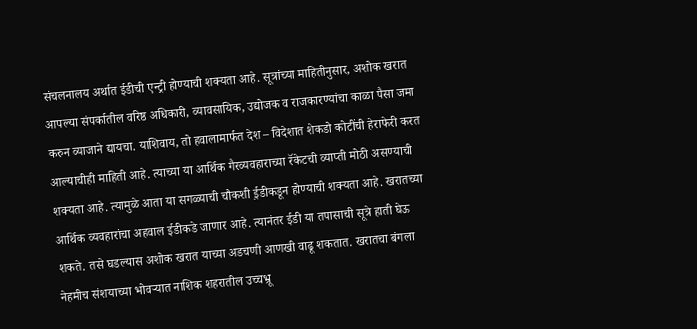संचलनालय अर्थात ईडीची एन्ट्री होण्याची शक्यता आहे. सूत्रांच्या माहितीनुसार, अशोक खरात आपल्या संपर्कातील वरिष्ठ अधिकारी, व्यावसायिक, उद्योजक व राजकारण्यांचा काळा पैसा जमा करुन व्याजाने द्यायचा. याशिवाय, तो हवालामार्फत देश – विदेशात शेकडो कोटींची हेराफेरी करत आल्याचीही माहिती आहे. त्याच्या या आर्थिक गैरव्यवहाराच्या रॅकेटची व्याप्ती मोठी असण्याची शक्यता आहे. त्यामुळे आता या सगळ्याची चौकशी ई़डीकडून होण्याची शक्यता आहे. खरातच्या आर्थिक व्यवहारांचा अहवाल ईडीकडे जाणार आहे. त्यानंतर ईडी या तपासाची सूत्रे हाती घेऊ शकते. तसे घडल्यास अशोक खरात याच्या अडचणी आणखी वाढू शकतात. खरातचा बंगला नेहमीच संशयाच्या भोवऱ्यात नाशिक शहरातील उच्चभ्रू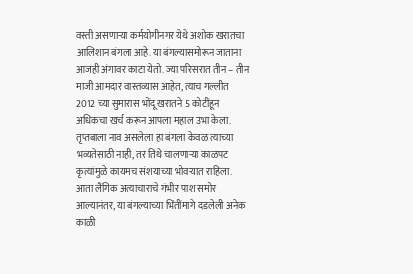वस्ती असणाऱ्या कर्मयोगीनगर येथे अशोक खरातचा आलिशान बंगला आहे. या बंगल्यासमोरून जाताना आजही अंगावर काटा येतो. ज्या परिसरात तीन – तीन माजी आमदार वास्तव्यास आहेत, त्याच गल्लीत 2012 च्या सुमारास भोंदू खरातने 5 कोटींहून अधिकचा खर्च करून आपला महाल उभा केला. तृप्तबाला नाव असलेला हा बंगला केवळ त्याच्या भव्यतेसाठी नाही, तर तिथे चालणाऱ्या काळपट कृत्यांमुळे कायमच संशयाच्या भोवऱ्यात राहिला. आता लैंगिक अत्याचाराचे गंभीर पाश समोर आल्यानंतर, या बंगल्याच्या भिंतींमागे दडलेली अनेक काळी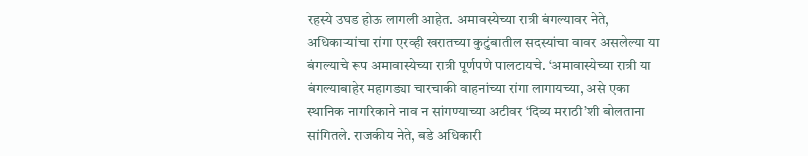रहस्ये उघड होऊ लागली आहेत. अमावस्येच्या रात्री बंगल्यावर नेते, अधिकाऱ्यांचा रांगा एरव्ही खरातच्या कुटुंबातील सदस्यांचा वावर असलेल्या या बंगल्याचे रूप अमावास्येच्या रात्री पूर्णपणे पालटायचे. ‘अमावास्येच्या रात्री या बंगल्याबाहेर महागड्या चारचाकी वाहनांच्या रांगा लागायच्या, असे एका स्थानिक नागरिकाने नाव न सांगण्याच्या अटीवर ‘दिव्य मराठी’शी बोलताना सांगितले. राजकीय नेते, बडे अधिकारी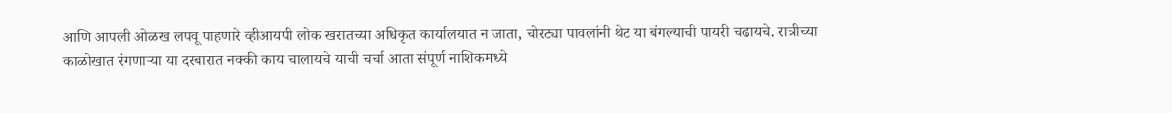आणि आपली ओळख लपवू पाहणारे व्हीआयपी लोक खरातच्या अधिकृत कार्यालयात न जाता, चोरट्या पावलांनी थेट या बंगल्याची पायरी चढायचे. रात्रीच्या काळोखात रंगणाऱ्या या दरबारात नक्की काय चालायचे याची चर्चा आता संपूर्ण नाशिकमध्ये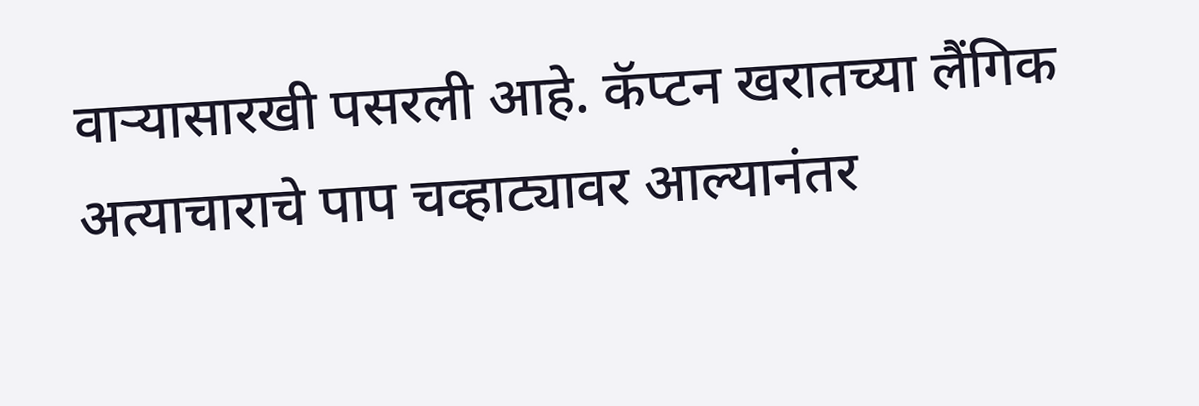वाऱ्यासारखी पसरली आहे. कॅप्टन खरातच्या लैंगिक अत्याचाराचे पाप चव्हाट्यावर आल्यानंतर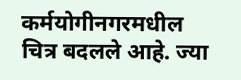कर्मयोगीनगरमधील चित्र बदलले आहे. ज्या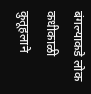बंगल्याकडे लोक कधीकाळी कुतूहलाने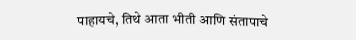पाहायचे, तिथे आता भीती आणि संतापाचे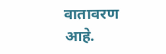वातावरण आहे.